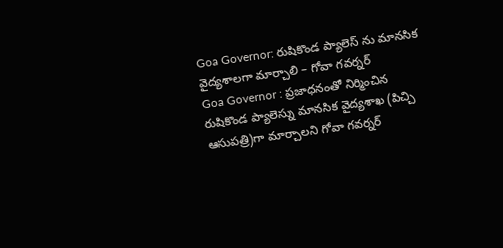Goa Governor: రుషికొండ ప్యాలెస్ ను మానసిక వైద్యశాలగా మార్చాలి – గోవా గవర్నర్
Goa Governor : ప్రజాధనంతో నిర్మించిన రుషికొండ ప్యాలెస్ను మానసిక వైద్యశాఖ (పిచ్చి ఆసుపత్రి)గా మార్చాలని గోవా గవర్నర్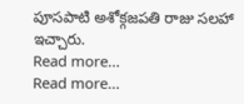పూసపాటి అశోక్గజపతి రాజు సలహా ఇచ్చారు.
Read more...
Read more...